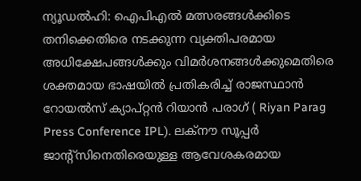ന്യൂഡൽഹി: ഐപിഎൽ മത്സരങ്ങൾക്കിടെ തനിക്കെതിരെ നടക്കുന്ന വ്യക്തിപരമായ അധിക്ഷേപങ്ങൾക്കും വിമർശനങ്ങൾക്കുമെതിരെ ശക്തമായ ഭാഷയിൽ പ്രതികരിച്ച് രാജസ്ഥാൻ റോയൽസ് ക്യാപ്റ്റൻ റിയാൻ പരാഗ് ( Riyan Parag Press Conference IPL). ലക്നൗ സൂപ്പർ ജാന്റ്സിനെതിരെയുള്ള ആവേശകരമായ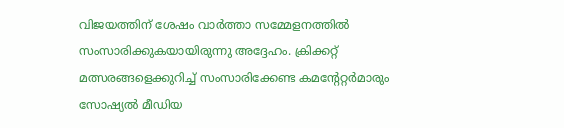വിജയത്തിന് ശേഷം വാർത്താ സമ്മേളനത്തിൽ സംസാരിക്കുകയായിരുന്നു അദ്ദേഹം. ക്രിക്കറ്റ് മത്സരങ്ങളെക്കുറിച്ച് സംസാരിക്കേണ്ട കമന്റേറ്റർമാരും സോഷ്യൽ മീഡിയ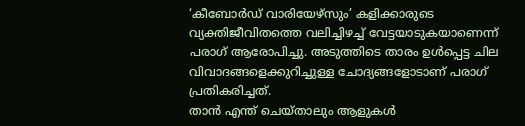‘കീബോർഡ് വാരിയേഴ്സും’ കളിക്കാരുടെ വ്യക്തിജീവിതത്തെ വലിച്ചിഴച്ച് വേട്ടയാടുകയാണെന്ന് പരാഗ് ആരോപിച്ചു. അടുത്തിടെ താരം ഉൾപ്പെട്ട ചില വിവാദങ്ങളെക്കുറിച്ചുള്ള ചോദ്യങ്ങളോടാണ് പരാഗ് പ്രതികരിച്ചത്.
താൻ എന്ത് ചെയ്താലും ആളുകൾ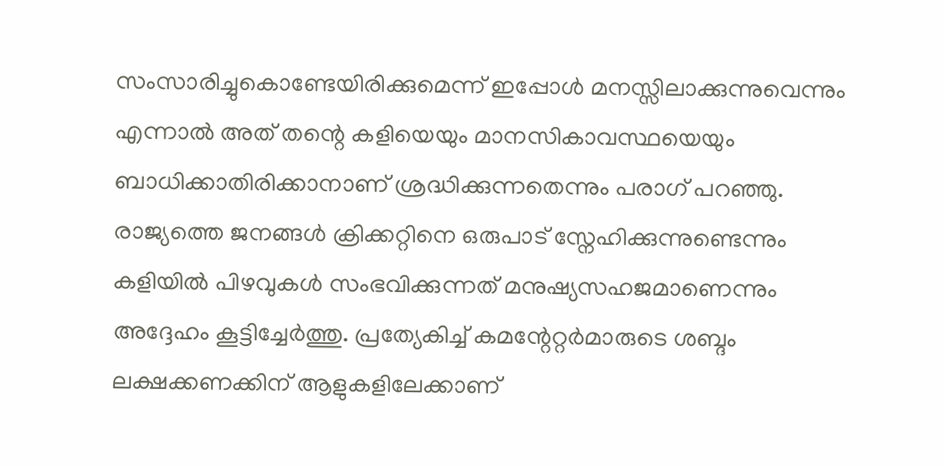സംസാരിച്ചുകൊണ്ടേയിരിക്കുമെന്ന് ഇപ്പോൾ മനസ്സിലാക്കുന്നുവെന്നും എന്നാൽ അത് തന്റെ കളിയെയും മാനസികാവസ്ഥയെയും ബാധിക്കാതിരിക്കാനാണ് ശ്രദ്ധിക്കുന്നതെന്നും പരാഗ് പറഞ്ഞു. രാജ്യത്തെ ജനങ്ങൾ ക്രിക്കറ്റിനെ ഒരുപാട് സ്നേഹിക്കുന്നുണ്ടെന്നും കളിയിൽ പിഴവുകൾ സംഭവിക്കുന്നത് മനുഷ്യസഹജമാണെന്നും അദ്ദേഹം കൂട്ടിച്ചേർത്തു. പ്രത്യേകിച്ച് കമന്റേറ്റർമാരുടെ ശബ്ദം ലക്ഷക്കണക്കിന് ആളുകളിലേക്കാണ്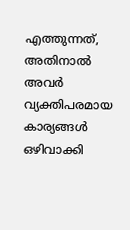എത്തുന്നത്, അതിനാൽ അവർ വ്യക്തിപരമായ കാര്യങ്ങൾ ഒഴിവാക്കി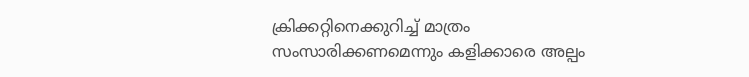ക്രിക്കറ്റിനെക്കുറിച്ച് മാത്രം സംസാരിക്കണമെന്നും കളിക്കാരെ അല്പം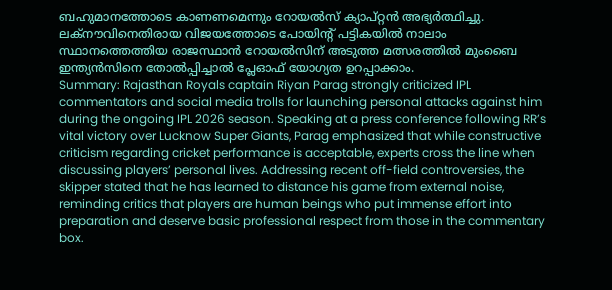ബഹുമാനത്തോടെ കാണണമെന്നും റോയൽസ് ക്യാപ്റ്റൻ അഭ്യർത്ഥിച്ചു. ലക്നൗവിനെതിരായ വിജയത്തോടെ പോയിന്റ് പട്ടികയിൽ നാലാം സ്ഥാനത്തെത്തിയ രാജസ്ഥാൻ റോയൽസിന് അടുത്ത മത്സരത്തിൽ മുംബൈ ഇന്ത്യൻസിനെ തോൽപ്പിച്ചാൽ പ്ലേഓഫ് യോഗ്യത ഉറപ്പാക്കാം.
Summary: Rajasthan Royals captain Riyan Parag strongly criticized IPL commentators and social media trolls for launching personal attacks against him during the ongoing IPL 2026 season. Speaking at a press conference following RR’s vital victory over Lucknow Super Giants, Parag emphasized that while constructive criticism regarding cricket performance is acceptable, experts cross the line when discussing players’ personal lives. Addressing recent off-field controversies, the skipper stated that he has learned to distance his game from external noise, reminding critics that players are human beings who put immense effort into preparation and deserve basic professional respect from those in the commentary box.